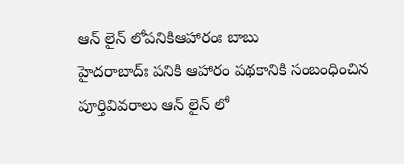ఆన్ లైన్ లోపనికిఆహారంః బాబు
హైదరాబాద్ః పనికి ఆహారం పథకానికి సంబంధించిన పూర్తివివరాలు ఆన్ లైన్ లో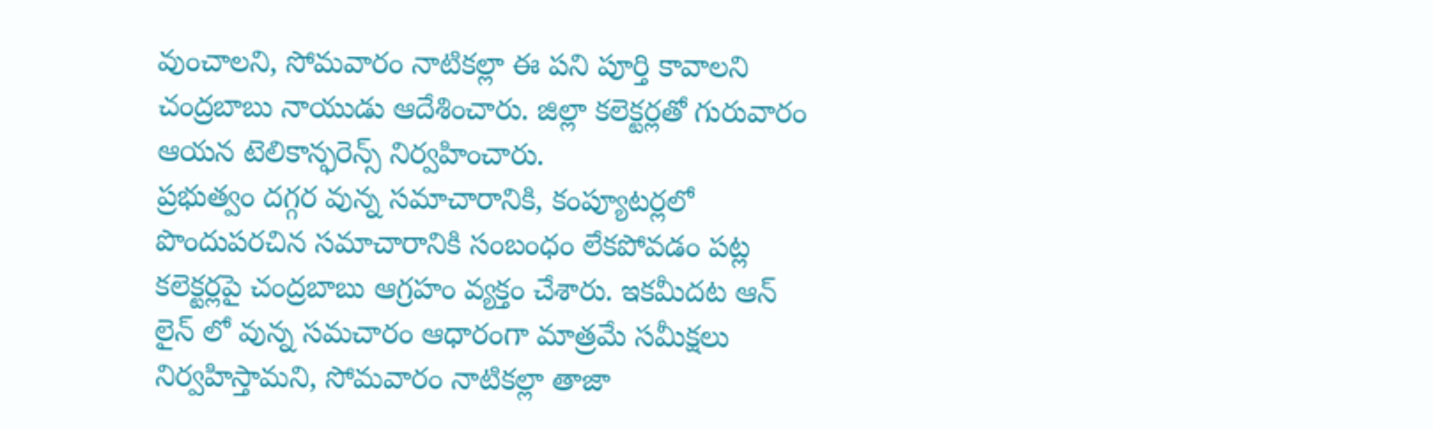వుంచాలని, సోమవారం నాటికల్లా ఈ పని పూర్తి కావాలని చంద్రబాబు నాయుడు ఆదేశించారు. జిల్లా కలెక్టర్లతో గురువారం ఆయన టెలికాన్ఫరెన్స్ నిర్వహించారు.
ప్రభుత్వం దగ్గర వున్న సమాచారానికి, కంప్యూటర్లలో పొందుపరచిన సమాచారానికి సంబంధం లేకపోవడం పట్ల కలెక్టర్లపై చంద్రబాబు ఆగ్రహం వ్యక్తం చేశారు. ఇకమీదట ఆన్ లైన్ లో వున్న సమచారం ఆధారంగా మాత్రమే సమీక్షలు నిర్వహిస్తామని, సోమవారం నాటికల్లా తాజా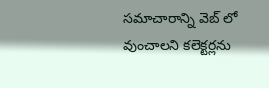సమాచారాన్ని వెబ్ లో వుంచాలని కలెక్టర్లను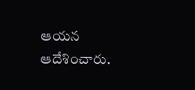ఆయన ఆదేశించారు.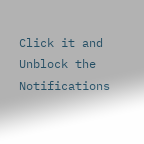Click it and Unblock the Notifications